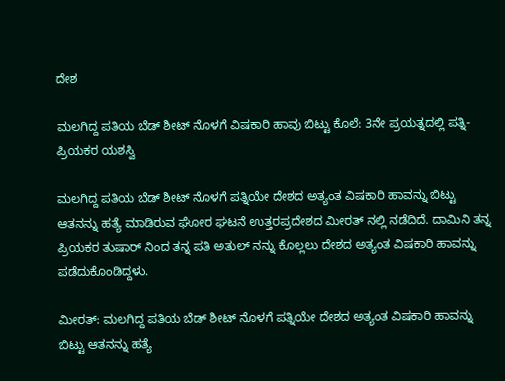ದೇಶ

ಮಲಗಿದ್ದ ಪತಿಯ ಬೆಡ್ ಶೀಟ್ ನೊಳಗೆ ವಿಷಕಾರಿ ಹಾವು ಬಿಟ್ಟು ಕೊಲೆ: 3ನೇ ಪ್ರಯತ್ನದಲ್ಲಿ ಪತ್ನಿ-ಪ್ರಿಯಕರ ಯಶಸ್ವಿ

ಮಲಗಿದ್ದ ಪತಿಯ ಬೆಡ್ ಶೀಟ್ ನೊಳಗೆ ಪತ್ನಿಯೇ ದೇಶದ ಅತ್ಯಂತ ವಿಷಕಾರಿ ಹಾವನ್ನು ಬಿಟ್ಟು ಆತನನ್ನು ಹತ್ಯೆ ಮಾಡಿರುವ ಘೋರ ಘಟನೆ ಉತ್ತರಪ್ರದೇಶದ ಮೀರತ್ ನಲ್ಲಿ ನಡೆದಿದೆ. ದಾಮಿನಿ ತನ್ನ ಪ್ರಿಯಕರ ತುಷಾರ್ ನಿಂದ ತನ್ನ ಪತಿ ಅತುಲ್ ನನ್ನು ಕೊಲ್ಲಲು ದೇಶದ ಅತ್ಯಂತ ವಿಷಕಾರಿ ಹಾವನ್ನು ಪಡೆದುಕೊಂಡಿದ್ದಳು.

ಮೀರತ್: ಮಲಗಿದ್ದ ಪತಿಯ ಬೆಡ್ ಶೀಟ್ ನೊಳಗೆ ಪತ್ನಿಯೇ ದೇಶದ ಅತ್ಯಂತ ವಿಷಕಾರಿ ಹಾವನ್ನು ಬಿಟ್ಟು ಆತನನ್ನು ಹತ್ಯೆ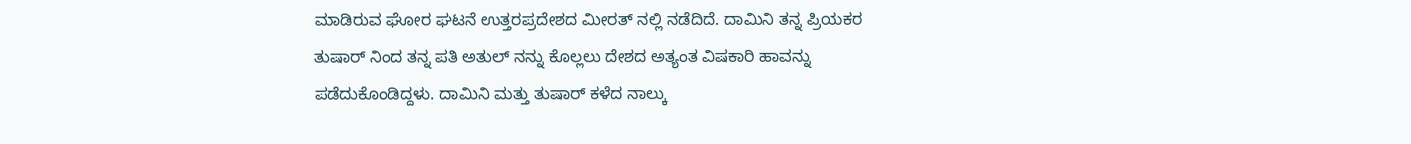ಮಾಡಿರುವ ಘೋರ ಘಟನೆ ಉತ್ತರಪ್ರದೇಶದ ಮೀರತ್ ನಲ್ಲಿ ನಡೆದಿದೆ. ದಾಮಿನಿ ತನ್ನ ಪ್ರಿಯಕರ ತುಷಾರ್ ನಿಂದ ತನ್ನ ಪತಿ ಅತುಲ್ ನನ್ನು ಕೊಲ್ಲಲು ದೇಶದ ಅತ್ಯಂತ ವಿಷಕಾರಿ ಹಾವನ್ನು ಪಡೆದುಕೊಂಡಿದ್ದಳು. ದಾಮಿನಿ ಮತ್ತು ತುಷಾರ್ ಕಳೆದ ನಾಲ್ಕು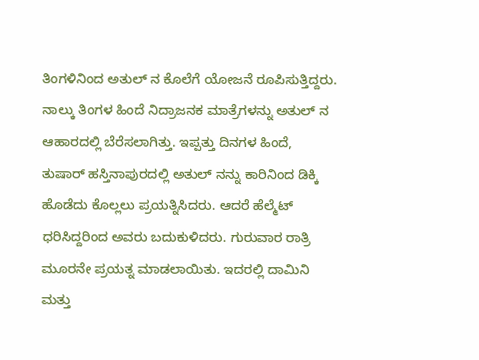ತಿಂಗಳಿನಿಂದ ಅತುಲ್ ನ ಕೊಲೆಗೆ ಯೋಜನೆ ರೂಪಿಸುತ್ತಿದ್ದರು. ನಾಲ್ಕು ತಿಂಗಳ ಹಿಂದೆ ನಿದ್ರಾಜನಕ ಮಾತ್ರೆಗಳನ್ನು ಅತುಲ್ ನ ಆಹಾರದಲ್ಲಿ ಬೆರೆಸಲಾಗಿತ್ತು. ಇಪ್ಪತ್ತು ದಿನಗಳ ಹಿಂದೆ, ತುಷಾರ್ ಹಸ್ತಿನಾಪುರದಲ್ಲಿ ಅತುಲ್ ನನ್ನು ಕಾರಿನಿಂದ ಡಿಕ್ಕಿ ಹೊಡೆದು ಕೊಲ್ಲಲು ಪ್ರಯತ್ನಿಸಿದರು. ಆದರೆ ಹೆಲ್ಮೆಟ್ ಧರಿಸಿದ್ದರಿಂದ ಅವರು ಬದುಕುಳಿದರು. ಗುರುವಾರ ರಾತ್ರಿ ಮೂರನೇ ಪ್ರಯತ್ನ ಮಾಡಲಾಯಿತು. ಇದರಲ್ಲಿ ದಾಮಿನಿ ಮತ್ತು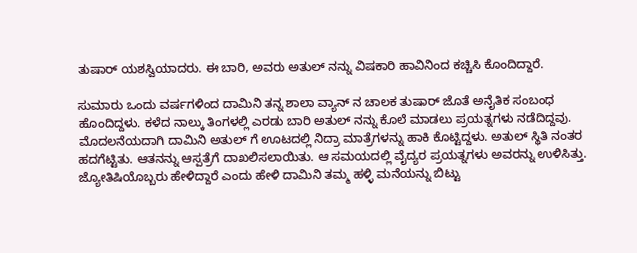ತುಷಾರ್ ಯಶಸ್ವಿಯಾದರು. ಈ ಬಾರಿ, ಅವರು ಅತುಲ್ ನನ್ನು ವಿಷಕಾರಿ ಹಾವಿನಿಂದ ಕಚ್ಚಿಸಿ ಕೊಂದಿದ್ದಾರೆ.

ಸುಮಾರು ಒಂದು ವರ್ಷಗಳಿಂದ ದಾಮಿನಿ ತನ್ನ ಶಾಲಾ ವ್ಯಾನ್ ನ ಚಾಲಕ ತುಷಾರ್ ಜೊತೆ ಅನೈತಿಕ ಸಂಬಂಧ ಹೊಂದಿದ್ದಳು. ಕಳೆದ ನಾಲ್ಕು ತಿಂಗಳಲ್ಲಿ ಎರಡು ಬಾರಿ ಅತುಲ್ ನನ್ನು ಕೊಲೆ ಮಾಡಲು ಪ್ರಯತ್ನಗಳು ನಡೆದಿದ್ದವು. ಮೊದಲನೆಯದಾಗಿ ದಾಮಿನಿ ಅತುಲ್ ಗೆ ಊಟದಲ್ಲಿ ನಿದ್ರಾ ಮಾತ್ರೆಗಳನ್ನು ಹಾಕಿ ಕೊಟ್ಟಿದ್ದಳು. ಅತುಲ್ ಸ್ಥಿತಿ ನಂತರ ಹದಗೆಟ್ಟಿತು. ಆತನನ್ನು ಆಸ್ಪತ್ರೆಗೆ ದಾಖಲಿಸಲಾಯಿತು. ಆ ಸಮಯದಲ್ಲಿ ವೈದ್ಯರ ಪ್ರಯತ್ನಗಳು ಅವರನ್ನು ಉಳಿಸಿತ್ತು. ಜ್ಯೋತಿಷಿಯೊಬ್ಬರು ಹೇಳಿದ್ದಾರೆ ಎಂದು ಹೇಳಿ ದಾಮಿನಿ ತಮ್ಮ ಹಳ್ಳಿ ಮನೆಯನ್ನು ಬಿಟ್ಟು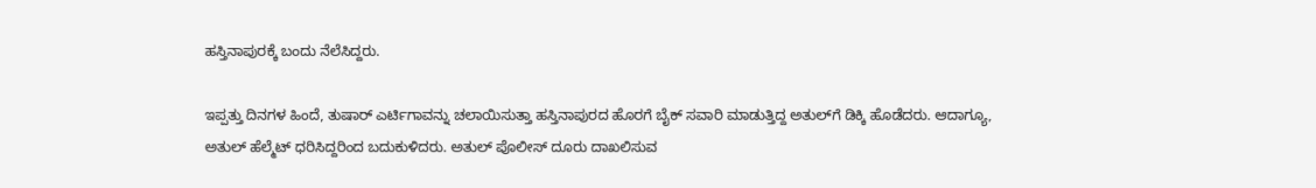ಹಸ್ತಿನಾಪುರಕ್ಕೆ ಬಂದು ನೆಲೆಸಿದ್ದರು.

ಇಪ್ಪತ್ತು ದಿನಗಳ ಹಿಂದೆ, ತುಷಾರ್ ಎರ್ಟಿಗಾವನ್ನು ಚಲಾಯಿಸುತ್ತಾ ಹಸ್ತಿನಾಪುರದ ಹೊರಗೆ ಬೈಕ್ ಸವಾರಿ ಮಾಡುತ್ತಿದ್ದ ಅತುಲ್‌ಗೆ ಡಿಕ್ಕಿ ಹೊಡೆದರು. ಆದಾಗ್ಯೂ, ಅತುಲ್ ಹೆಲ್ಮೆಟ್ ಧರಿಸಿದ್ದರಿಂದ ಬದುಕುಳಿದರು. ಅತುಲ್ ಪೊಲೀಸ್ ದೂರು ದಾಖಲಿಸುವ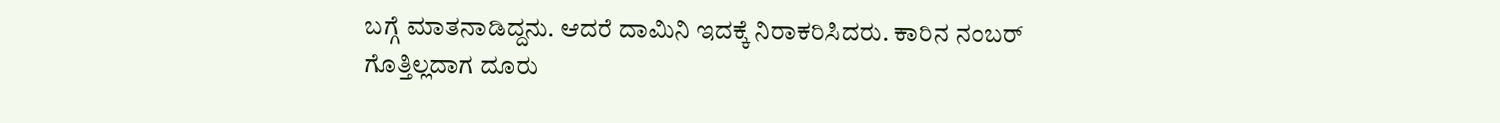ಬಗ್ಗೆ ಮಾತನಾಡಿದ್ದನು. ಆದರೆ ದಾಮಿನಿ ಇದಕ್ಕೆ ನಿರಾಕರಿಸಿದರು. ಕಾರಿನ ನಂಬರ್ ಗೊತ್ತಿಲ್ಲದಾಗ ದೂರು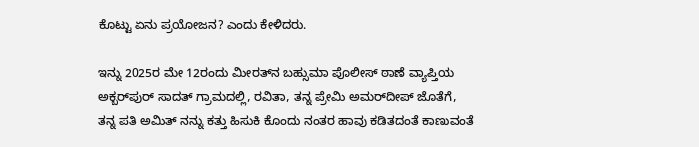ಕೊಟ್ಟು ಏನು ಪ್ರಯೋಜನ? ಎಂದು ಕೇಳಿದರು.

ಇನ್ನು 2025ರ ಮೇ 12ರಂದು ಮೀರತ್‌ನ ಬಹ್ಸುಮಾ ಪೊಲೀಸ್ ಠಾಣೆ ವ್ಯಾಪ್ತಿಯ ಅಕ್ಬರ್‌ಪುರ್ ಸಾದತ್ ಗ್ರಾಮದಲ್ಲಿ, ರವಿತಾ, ತನ್ನ ಪ್ರೇಮಿ ಅಮರ್‌ದೀಪ್ ಜೊತೆಗೆ, ತನ್ನ ಪತಿ ಅಮಿತ್ ನನ್ನು ಕತ್ತು ಹಿಸುಕಿ ಕೊಂದು ನಂತರ ಹಾವು ಕಡಿತದಂತೆ ಕಾಣುವಂತೆ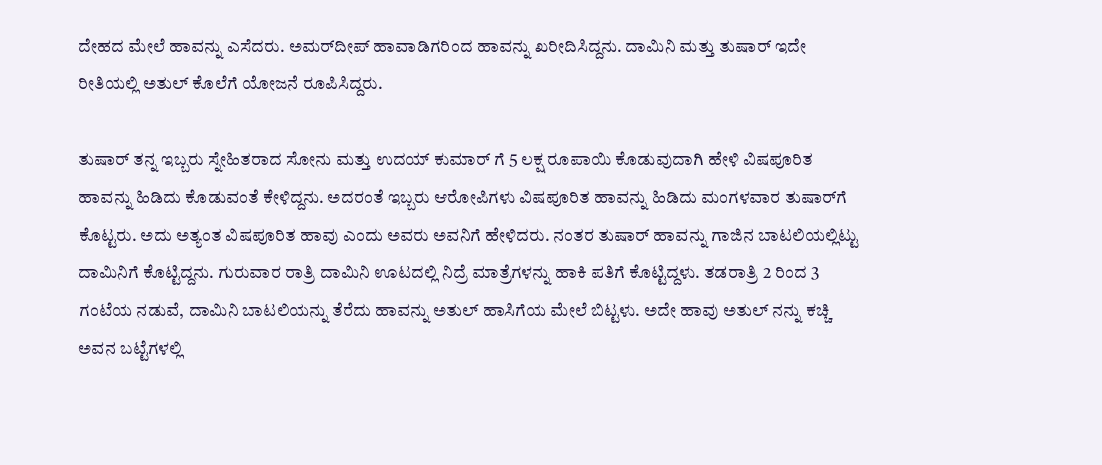ದೇಹದ ಮೇಲೆ ಹಾವನ್ನು ಎಸೆದರು. ಅಮರ್‌ದೀಪ್ ಹಾವಾಡಿಗರಿಂದ ಹಾವನ್ನು ಖರೀದಿಸಿದ್ದನು. ದಾಮಿನಿ ಮತ್ತು ತುಷಾರ್ ಇದೇ ರೀತಿಯಲ್ಲಿ ಅತುಲ್ ಕೊಲೆಗೆ ಯೋಜನೆ ರೂಪಿಸಿದ್ದರು.

ತುಷಾರ್ ತನ್ನ ಇಬ್ಬರು ಸ್ನೇಹಿತರಾದ ಸೋನು ಮತ್ತು ಉದಯ್ ಕುಮಾರ್ ಗೆ 5 ಲಕ್ಷ ರೂಪಾಯಿ ಕೊಡುವುದಾಗಿ ಹೇಳಿ ವಿಷಪೂರಿತ ಹಾವನ್ನು ಹಿಡಿದು ಕೊಡುವಂತೆ ಕೇಳಿದ್ದನು. ಅದರಂತೆ ಇಬ್ಬರು ಆರೋಪಿಗಳು ವಿಷಪೂರಿತ ಹಾವನ್ನು ಹಿಡಿದು ಮಂಗಳವಾರ ತುಷಾರ್‌ಗೆ ಕೊಟ್ಟರು. ಅದು ಅತ್ಯಂತ ವಿಷಪೂರಿತ ಹಾವು ಎಂದು ಅವರು ಅವನಿಗೆ ಹೇಳಿದರು. ನಂತರ ತುಷಾರ್ ಹಾವನ್ನು ಗಾಜಿನ ಬಾಟಲಿಯಲ್ಲಿಟ್ಟು ದಾಮಿನಿಗೆ ಕೊಟ್ಟಿದ್ದನು. ಗುರುವಾರ ರಾತ್ರಿ ದಾಮಿನಿ ಊಟದಲ್ಲಿ ನಿದ್ರೆ ಮಾತ್ರೆಗಳನ್ನು ಹಾಕಿ ಪತಿಗೆ ಕೊಟ್ಟಿದ್ದಳು. ತಡರಾತ್ರಿ 2 ರಿಂದ 3 ಗಂಟೆಯ ನಡುವೆ, ದಾಮಿನಿ ಬಾಟಲಿಯನ್ನು ತೆರೆದು ಹಾವನ್ನು ಅತುಲ್ ಹಾಸಿಗೆಯ ಮೇಲೆ ಬಿಟ್ಟಳು. ಅದೇ ಹಾವು ಅತುಲ್ ನನ್ನು ಕಚ್ಚಿ ಅವನ ಬಟ್ಟೆಗಳಲ್ಲಿ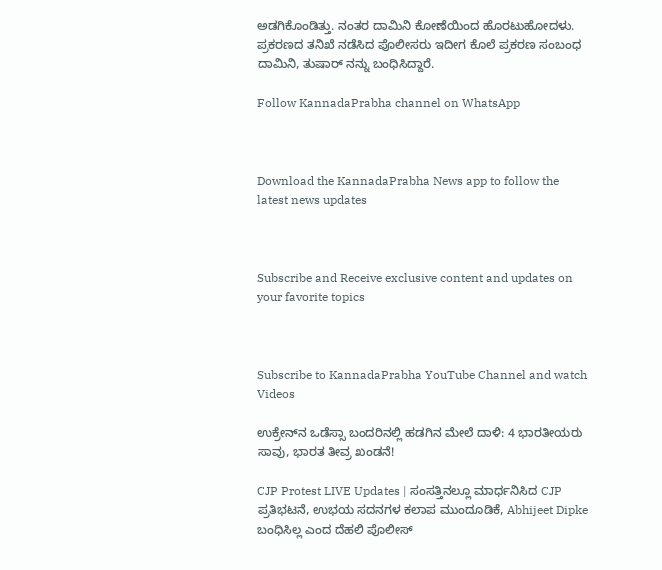ಅಡಗಿಕೊಂಡಿತ್ತು. ನಂತರ ದಾಮಿನಿ ಕೋಣೆಯಿಂದ ಹೊರಟುಹೋದಳು. ಪ್ರಕರಣದ ತನಿಖೆ ನಡೆಸಿದ ಪೊಲೀಸರು ಇದೀಗ ಕೊಲೆ ಪ್ರಕರಣ ಸಂಬಂಧ ದಾಮಿನಿ, ತುಷಾರ್ ನನ್ನು ಬಂಧಿಸಿದ್ದಾರೆ.

Follow KannadaPrabha channel on WhatsApp



Download the KannadaPrabha News app to follow the latest news updates



Subscribe and Receive exclusive content and updates on your favorite topics



Subscribe to KannadaPrabha YouTube Channel and watch Videos

ಉಕ್ರೇನ್‌ನ ಒಡೆಸ್ಸಾ ಬಂದರಿನಲ್ಲಿ ಹಡಗಿನ ಮೇಲೆ ದಾಳಿ: 4 ಭಾರತೀಯರು ಸಾವು, ಭಾರತ ತೀವ್ರ ಖಂಡನೆ!

CJP Protest LIVE Updates | ಸಂಸತ್ತಿನಲ್ಲೂ ಮಾರ್ಧನಿಸಿದ CJP ಪ್ರತಿಭಟನೆ, ಉಭಯ ಸದನಗಳ ಕಲಾಪ ಮುಂದೂಡಿಕೆ, Abhijeet Dipke ಬಂಧಿಸಿಲ್ಲ ಎಂದ ದೆಹಲಿ ಪೊಲೀಸ್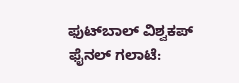ಫುಟ್‌ಬಾಲ್ ವಿಶ್ವಕಪ್ ಫೈನಲ್ ಗಲಾಟೆ: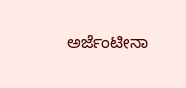ಅರ್ಜೆಂಟೀನಾ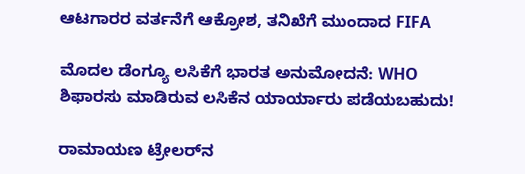ಆಟಗಾರರ ವರ್ತನೆಗೆ ಆಕ್ರೋಶ, ತನಿಖೆಗೆ ಮುಂದಾದ FIFA

ಮೊದಲ ಡೆಂಗ್ಯೂ ಲಸಿಕೆಗೆ ಭಾರತ ಅನುಮೋದನೆ: WHO ಶಿಫಾರಸು ಮಾಡಿರುವ ಲಸಿಕೆನ ಯಾರ್ಯಾರು ಪಡೆಯಬಹುದು!

ರಾಮಾಯಣ ಟ್ರೇಲರ್‌ನ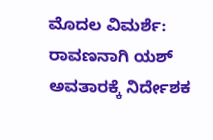ಮೊದಲ ವಿಮರ್ಶೆ: ರಾವಣನಾಗಿ ಯಶ್ ಅವತಾರಕ್ಕೆ ನಿರ್ದೇಶಕ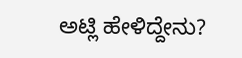ಅಟ್ಲಿ ಹೇಳಿದ್ದೇನು?